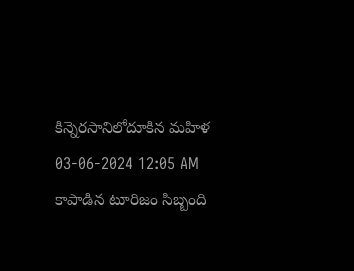కిన్నెరసానిలోదూకిన మహిళ
03-06-2024 12:05 AM
కాపాడిన టూరిజం సిబ్బంది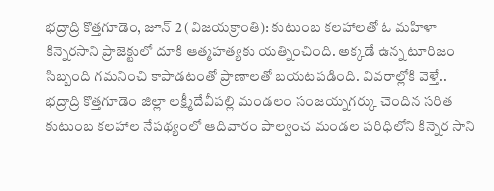భద్రాద్రి కొత్తగూడెం, జూన్ 2 (విజయక్రాంతి): కుటుంబ కలహాలతో ఓ మహిళా కిన్నెరసాని ప్రాజెక్టులో దూకి ఆత్మహత్యకు యత్నించింది. అక్కడే ఉన్న టూరిజం సిబ్బంది గమనించి కాపాడటంతో ప్రాణాలతో బయటపడింది. వివరాల్లోకి వెళ్తే.. భద్రాద్రి కొత్తగూడెం జిల్లా లక్ష్మీదేవీపల్లి మండలం సంజయ్నగర్కు చెందిన సరిత కుటుంబ కలహాల నేపథ్యంలో ఆదివారం పాల్వంచ మండల పరిధిలోని కిన్నెర సాని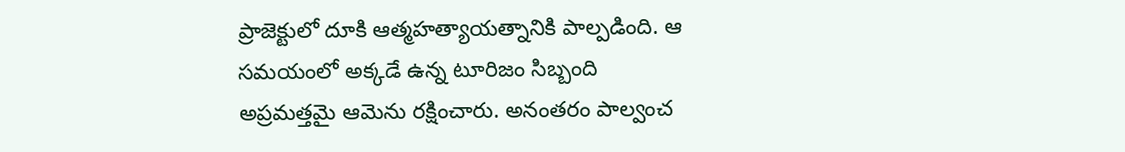ప్రాజెక్టులో దూకి ఆత్మహత్యాయత్నానికి పాల్పడింది. ఆ సమయంలో అక్కడే ఉన్న టూరిజం సిబ్బంది అప్రమత్తమై ఆమెను రక్షించారు. అనంతరం పాల్వంచ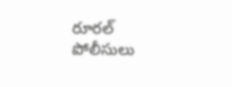రూరల్ పోలీసులు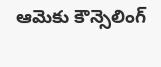ఆమెకు కౌన్సెలింగ్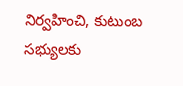నిర్వహించి, కుటుంబ సభ్యులకు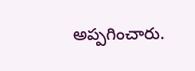అప్పగించారు.